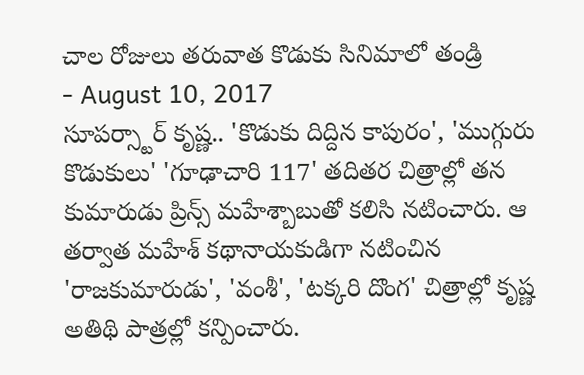చాల రోజులు తరువాత కొడుకు సినిమాలో తండ్రి
- August 10, 2017
సూపర్స్టార్ కృష్ణ.. 'కొడుకు దిద్దిన కాపురం', 'ముగ్గురు కొడుకులు' 'గూఢాచారి 117' తదితర చిత్రాల్లో తన కుమారుడు ప్రిన్స్ మహేశ్బాబుతో కలిసి నటించారు. ఆ తర్వాత మహేశ్ కథానాయకుడిగా నటించిన 'రాజకుమారుడు', 'వంశీ', 'టక్కరి దొంగ' చిత్రాల్లో కృష్ణ అతిథి పాత్రల్లో కన్పించారు.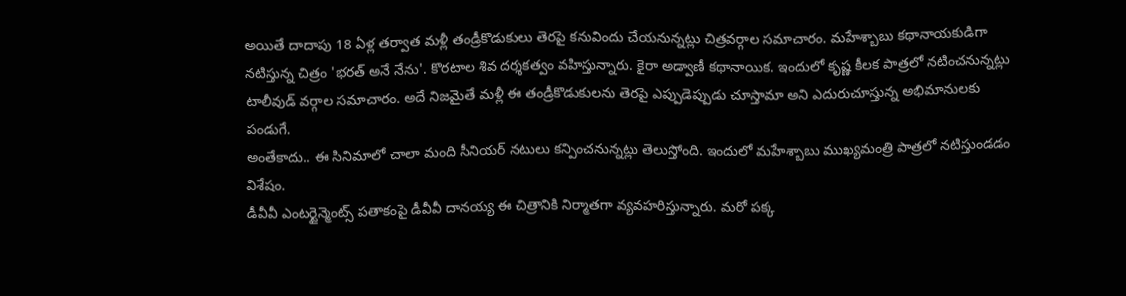అయితే దాదాపు 18 ఏళ్ల తర్వాత మళ్లీ తండ్రీకొడుకులు తెరపై కనువిందు చేయనున్నట్లు చిత్రవర్గాల సమాచారం. మహేశ్బాబు కథానాయకుడిగా నటిస్తున్న చిత్రం 'భరత్ అనే నేను'. కొరటాల శివ దర్శకత్వం వహిస్తున్నారు. కైరా అడ్వాణీ కథానాయిక. ఇందులో కృష్ణ కీలక పాత్రలో నటించనున్నట్లు టాలీవుడ్ వర్గాల సమాచారం. అదే నిజమైతే మళ్లీ ఈ తండ్రీకొడుకులను తెరపై ఎప్పుడెప్పుడు చూస్తామా అని ఎదురుచూస్తున్న అభిమానులకు పండుగే.
అంతేకాదు.. ఈ సినిమాలో చాలా మంది సీనియర్ నటులు కన్పించనున్నట్లు తెలుస్తోంది. ఇందులో మహేశ్బాబు ముఖ్యమంత్రి పాత్రలో నటిస్తుండడం విశేషం.
డీవీవీ ఎంటర్టైన్మెంట్స్ పతాకంపై డీవీవీ దానయ్య ఈ చిత్రానికి నిర్మాతగా వ్యవహరిస్తున్నారు. మరో పక్క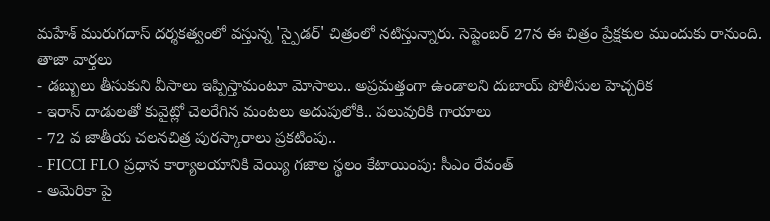మహేశ్ మురుగదాస్ దర్శకత్వంలో వస్తున్న 'స్పైడర్' చిత్రంలో నటిస్తున్నారు. సెప్టెంబర్ 27న ఈ చిత్రం ప్రేక్షకుల ముందుకు రానుంది.
తాజా వార్తలు
- డబ్బులు తీసుకుని వీసాలు ఇప్పిస్తామంటూ మోసాలు.. అప్రమత్తంగా ఉండాలని దుబాయ్ పోలీసుల హెచ్చరిక
- ఇరాన్ దాడులతో కువైట్లో చెలరేగిన మంటలు అదుపులోకి.. పలువురికి గాయాలు
- 72 వ జాతీయ చలనచిత్ర పురస్కారాలు ప్రకటింపు..
- FICCI FLO ప్రధాన కార్యాలయానికి వెయ్యి గజాల స్థలం కేటాయింపు: సీఎం రేవంత్
- అమెరికా పై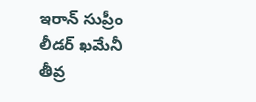ఇరాన్ సుప్రీం లీడర్ ఖమేనీ తీవ్ర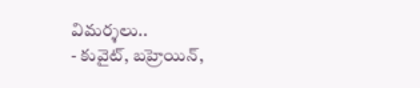విమర్శలు..
- కువైట్, బహ్రెయిన్,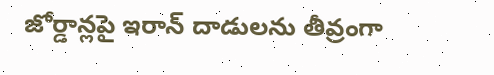జోర్డాన్లపై ఇరాన్ దాడులను తీవ్రంగా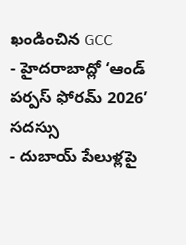ఖండించిన GCC
- హైదరాబాద్లో ‘ఆండ్ పర్పస్ ఫోరమ్ 2026’ సదస్సు
- దుబాయ్ పేలుళ్లపై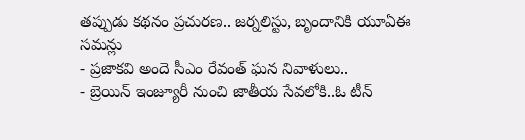తప్పుడు కథనం ప్రచురణ.. జర్నలిస్టు, బృందానికి యూఏఈ సమన్లు
- ప్రజాకవి అందె సీఎం రేవంత్ ఘన నివాళులు..
- బ్రెయిన్ ఇంజ్యూరీ నుంచి జాతీయ సేవలోకి..ఓ టీన్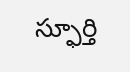స్ఫూర్తి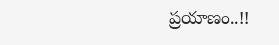ప్రయాణం..!!